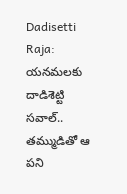Dadisetti Raja: యనమలకు దాడిశెట్టి సవాల్.. తమ్ముడితో ఆ పని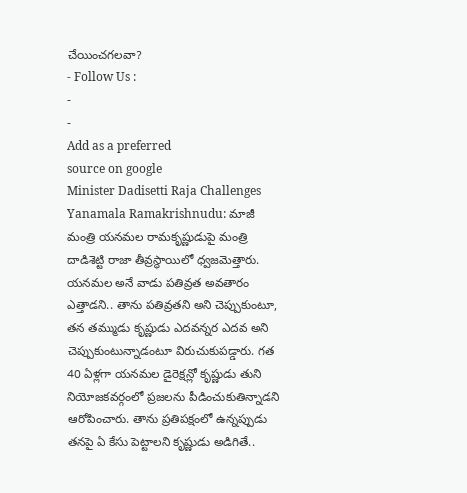చేయించగలవా?
- Follow Us :
-
-
Add as a preferred
source on google
Minister Dadisetti Raja Challenges Yanamala Ramakrishnudu: మాజీ మంత్రి యనమల రామకృష్ణుడుపై మంత్రి దాడిశెట్టి రాజా తీవ్రస్థాయిలో ధ్వజమెత్తారు. యనమల అనే వాడు పతివ్రత అవతారం ఎత్తాడని.. తాను పతివ్రతని అని చెప్పుకుంటూ, తన తమ్ముడు కృష్ణుడు ఎదవన్నర ఎదవ అని చెప్పుకుంటున్నాడంటూ విరుచుకుపడ్డారు. గత 40 ఏళ్లగా యనమల డైరెక్షన్లో కృష్ణుడు తుని నియోజకవర్గంలో ప్రజలను పీడించుకుతిన్నాడని ఆరోపించారు. తాను ప్రతిపక్షంలో ఉన్నప్పుడు తనపై ఏ కేసు పెట్టాలని కృష్ణుడు అడిగితే..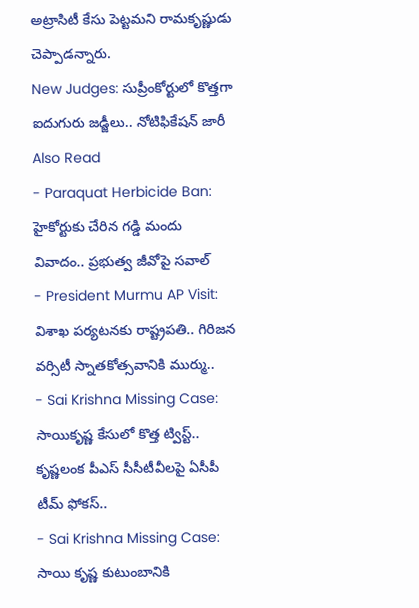అట్రాసిటీ కేసు పెట్టమని రామకృష్ణుడు చెప్పాడన్నారు.
New Judges: సుప్రీంకోర్టులో కొత్తగా ఐదుగురు జడ్జీలు.. నోటిఫికేషన్ జారీ
Also Read
- Paraquat Herbicide Ban: హైకోర్టుకు చేరిన గడ్డి మందు వివాదం.. ప్రభుత్వ జీవోపై సవాల్
- President Murmu AP Visit: విశాఖ పర్యటనకు రాష్ట్రపతి.. గిరిజన వర్సిటీ స్నాతకోత్సవానికి ముర్ము..
- Sai Krishna Missing Case: సాయికృష్ణ కేసులో కొత్త ట్విస్ట్.. కృష్ణలంక పీఎస్ సీసీటీవీలపై ఏసీపీ టీమ్ ఫోకస్..
- Sai Krishna Missing Case: సాయి కృష్ణ కుటుంబానికి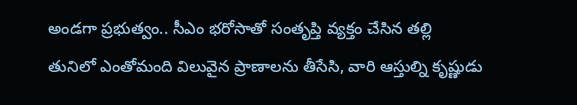అండగా ప్రభుత్వం.. సీఎం భరోసాతో సంతృప్తి వ్యక్తం చేసిన తల్లి
తునిలో ఎంతోమంది విలువైన ప్రాణాలను తీసేసి, వారి ఆస్తుల్ని కృష్ణుడు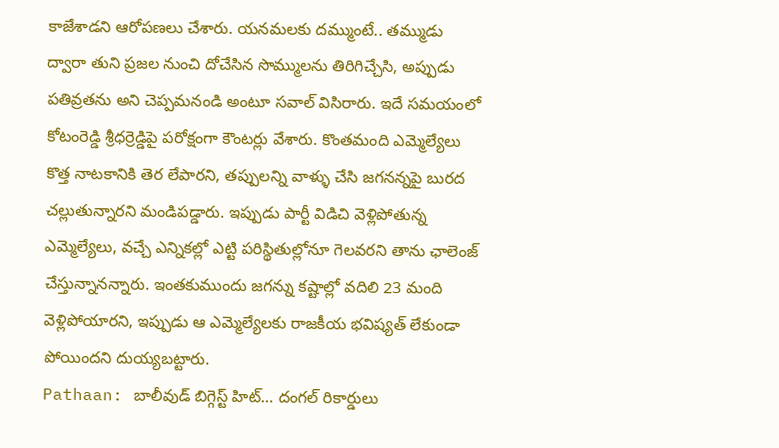కాజేశాడని ఆరోపణలు చేశారు. యనమలకు దమ్ముంటే.. తమ్ముడు ద్వారా తుని ప్రజల నుంచి దోచేసిన సొమ్ములను తిరిగిచ్చేసి, అప్పుడు పతివ్రతను అని చెప్పమనండి అంటూ సవాల్ విసిరారు. ఇదే సమయంలో కోటంరెడ్డి శ్రీధర్రెడ్డిపై పరోక్షంగా కౌంటర్లు వేశారు. కొంతమంది ఎమ్మెల్యేలు కొత్త నాటకానికి తెర లేపారని, తప్పులన్ని వాళ్ళు చేసి జగనన్నపై బురద చల్లుతున్నారని మండిపడ్డారు. ఇప్పుడు పార్టీ విడిచి వెళ్లిపోతున్న ఎమ్మెల్యేలు, వచ్చే ఎన్నికల్లో ఎట్టి పరిస్థితుల్లోనూ గెలవరని తాను ఛాలెంజ్ చేస్తున్నానన్నారు. ఇంతకుముందు జగన్ను కష్టాల్లో వదిలి 23 మంది వెళ్లిపోయారని, ఇప్పుడు ఆ ఎమ్మెల్యేలకు రాజకీయ భవిష్యత్ లేకుండా పోయిందని దుయ్యబట్టారు.
Pathaan: బాలీవుడ్ బిగ్గెస్ట్ హిట్… దంగల్ రికార్డులు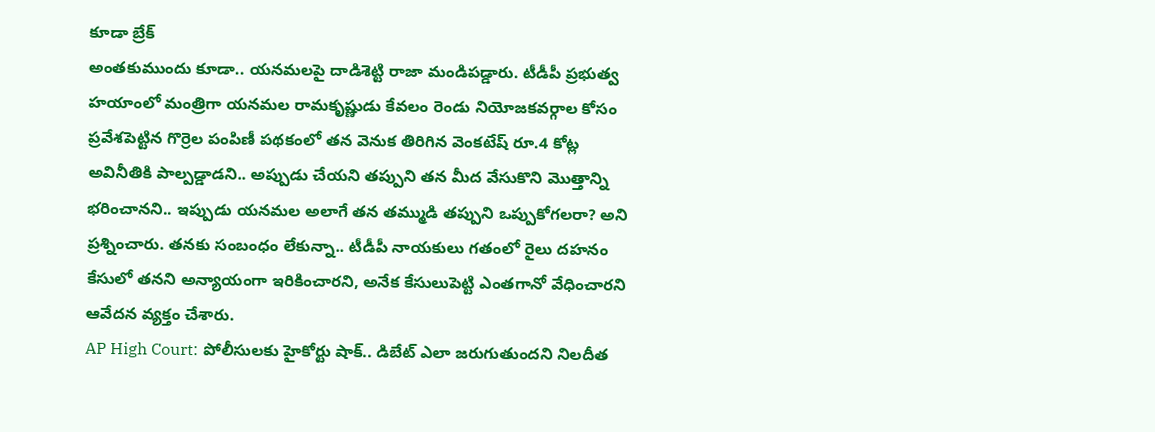కూడా బ్రేక్
అంతకుముందు కూడా.. యనమలపై దాడిశెట్టి రాజా మండిపడ్డారు. టీడీపీ ప్రభుత్వ హయాంలో మంత్రిగా యనమల రామకృష్ణుడు కేవలం రెండు నియోజకవర్గాల కోసం ప్రవేశపెట్టిన గొర్రెల పంపిణీ పథకంలో తన వెనుక తిరిగిన వెంకటేష్ రూ.4 కోట్ల అవినీతికి పాల్పడ్డాడని.. అప్పుడు చేయని తప్పుని తన మీద వేసుకొని మొత్తాన్ని భరించానని.. ఇప్పుడు యనమల అలాగే తన తమ్ముడి తప్పుని ఒప్పుకోగలరా? అని ప్రశ్నించారు. తనకు సంబంధం లేకున్నా.. టీడీపీ నాయకులు గతంలో రైలు దహనం కేసులో తనని అన్యాయంగా ఇరికించారని, అనేక కేసులుపెట్టి ఎంతగానో వేధించారని ఆవేదన వ్యక్తం చేశారు.
AP High Court: పోలీసులకు హైకోర్టు షాక్.. డిబేట్ ఎలా జరుగుతుందని నిలదీత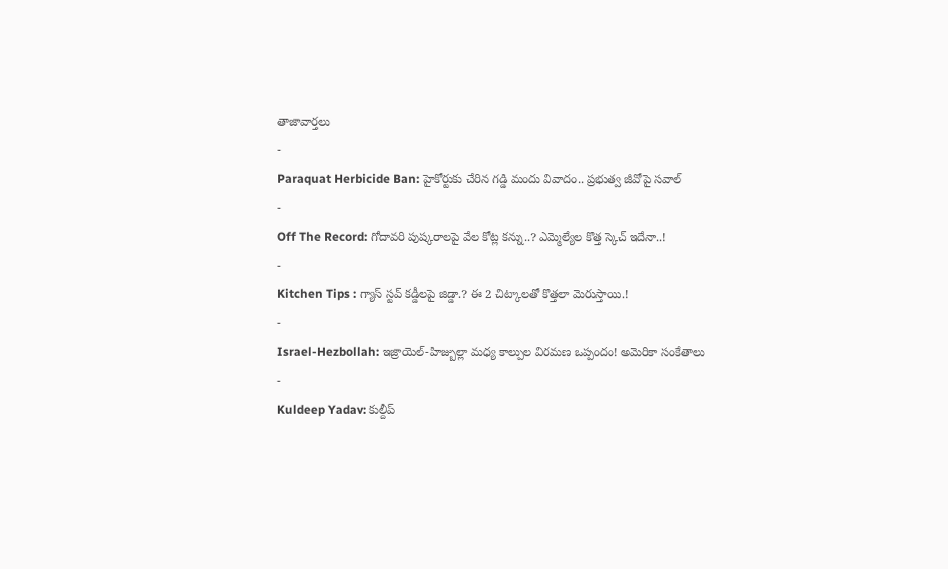తాజావార్తలు
-
Paraquat Herbicide Ban: హైకోర్టుకు చేరిన గడ్డి మందు వివాదం.. ప్రభుత్వ జీవోపై సవాల్
-
Off The Record: గోదావరి పుష్కరాలపై వేల కోట్ల కన్ను..? ఎమ్మెల్యేల కొత్త స్కెచ్ ఇదేనా..!
-
Kitchen Tips : గ్యాస్ స్టవ్ కడ్డీలపై జిడ్డా.? ఈ 2 చిట్కాలతో కొత్తలా మెరుస్తాయి.!
-
Israel-Hezbollah: ఇజ్రాయెల్-హిజ్బుల్లా మధ్య కాల్పుల విరమణ ఒప్పందం! అమెరికా సంకేతాలు
-
Kuldeep Yadav: కుల్దీప్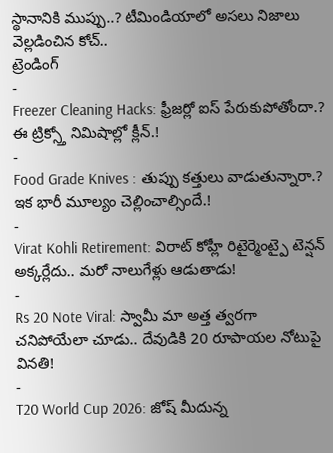స్థానానికి ముప్పు..? టీమిండియాలో అసలు నిజాలు వెల్లడించిన కోచ్..
ట్రెండింగ్
-
Freezer Cleaning Hacks: ఫ్రీజర్లో ఐస్ పేరుకుపోతోందా.? ఈ ట్రిక్స్తో నిమిషాల్లో క్లీన్.!
-
Food Grade Knives : తుప్పు కత్తులు వాడుతున్నారా.? ఇక భారీ మూల్యం చెల్లించాల్సిందే.!
-
Virat Kohli Retirement: విరాట్ కోహ్లీ రిటైర్మెంట్పై టెన్షన్ అక్కర్లేదు.. మరో నాలుగేళ్లు ఆడుతాడు!
-
Rs 20 Note Viral: స్వామీ మా అత్త త్వరగా చనిపోయేలా చూడు.. దేవుడికి 20 రూపాయల నోటుపై వినతి!
-
T20 World Cup 2026: జోష్ మీదున్న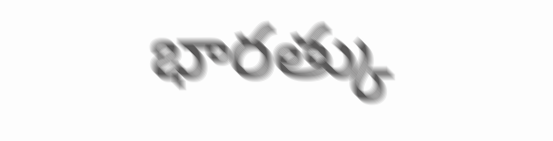భారత్కు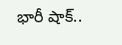భారీ షాక్..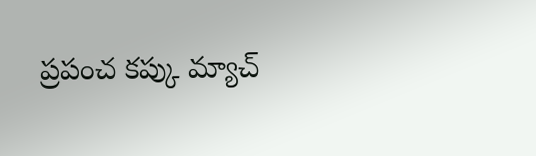ప్రపంచ కప్కు మ్యాచ్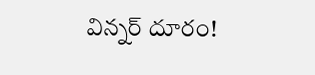విన్నర్ దూరం!